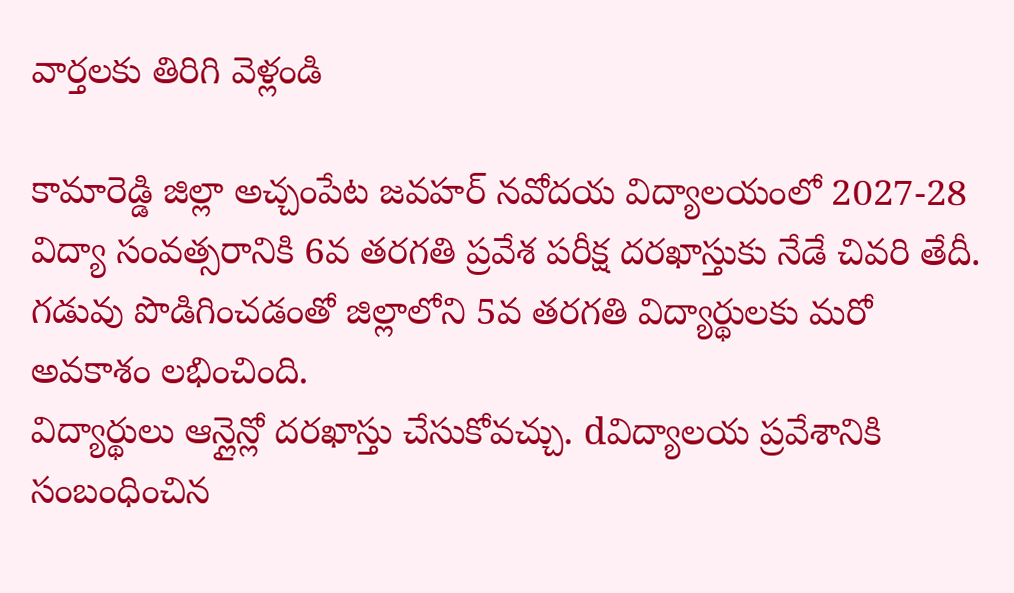వార్తలకు తిరిగి వెళ్లండి

కామారెడ్డి జిల్లా అచ్చంపేట జవహర్ నవోదయ విద్యాలయంలో 2027-28 విద్యా సంవత్సరానికి 6వ తరగతి ప్రవేశ పరీక్ష దరఖాస్తుకు నేడే చివరి తేదీ. గడువు పొడిగించడంతో జిల్లాలోని 5వ తరగతి విద్యార్థులకు మరో అవకాశం లభించింది.
విద్యార్థులు ఆన్లైన్లో దరఖాస్తు చేసుకోవచ్చు. dవిద్యాలయ ప్రవేశానికి సంబంధించిన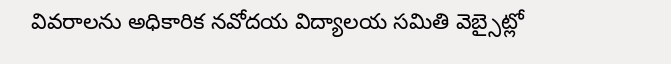వివరాలను అధికారిక నవోదయ విద్యాలయ సమితి వెబ్సైట్లో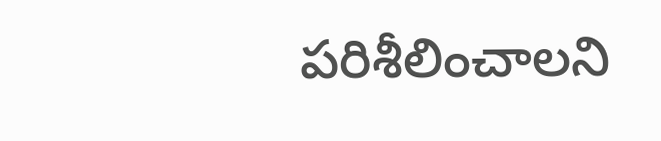పరిశీలించాలని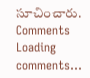సూచించారు.
Comments
Loading comments...